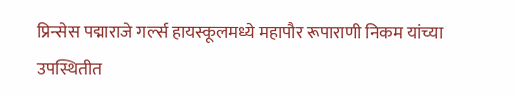प्रिन्सेस पद्माराजे गर्ल्स हायस्कूलमध्ये महापौर रूपाराणी निकम यांच्या उपस्थितीत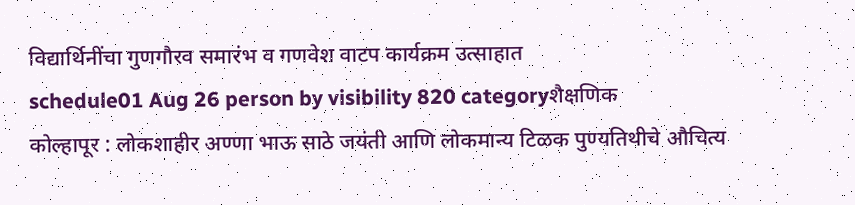विद्यार्थिनींचा गुणगौरव समारंभ व गणवेश वाटप कार्यक्रम उत्साहात
schedule01 Aug 26 person by visibility 820 categoryशैक्षणिक
कोल्हापूर : लोकशाहीर अण्णा भाऊ साठे जयंती आणि लोकमान्य टिळक पुण्यतिथीचे औचित्य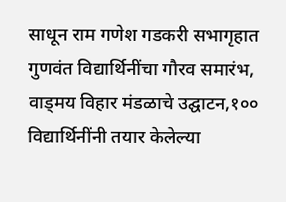साधून राम गणेश गडकरी सभागृहात गुणवंत विद्यार्थिनींचा गौरव समारंभ, वाड्मय विहार मंडळाचे उद्घाटन,१०० विद्यार्थिनींनी तयार केलेल्या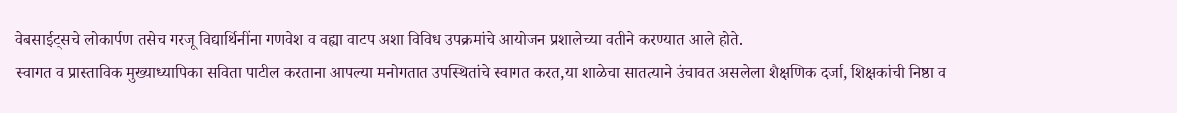वेबसाईट्सचे लोकार्पण तसेच गरजू विद्यार्थिनींना गणवेश व वह्या वाटप अशा विविध उपक्रमांचे आयोजन प्रशालेच्या वतीने करण्यात आले होते.
स्वागत व प्रास्ताविक मुख्याध्यापिका सविता पाटील करताना आपल्या मनोगतात उपस्थितांचे स्वागत करत,या शाळेचा सातत्याने उंचावत असलेला शैक्षणिक दर्जा, शिक्षकांची निष्ठा व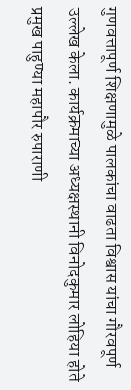गुणवत्तापूर्ण शिक्षणामुळे पालकांचा वाढता विश्वास यांचा गौरवपूर्ण उल्लेख केला. कार्यक्रमाच्या अध्यक्षस्थानी विनोदकुमार लोहिया होते
प्रमुख पाहुण्या महापौर रुपाराणी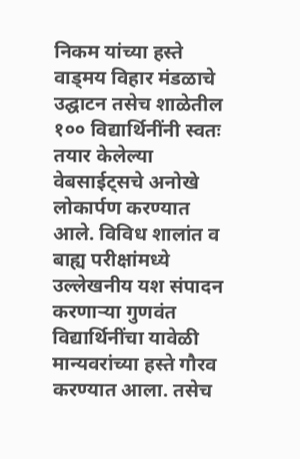निकम यांच्या हस्ते वाड्मय विहार मंडळाचे उद्घाटन तसेच शाळेतील १०० विद्यार्थिनींनी स्वतः तयार केलेल्या वेबसाईट्सचे अनोखे लोकार्पण करण्यात आले. विविध शालांत व बाह्य परीक्षांमध्ये उल्लेखनीय यश संपादन करणाऱ्या गुणवंत विद्यार्थिनींचा यावेळी मान्यवरांच्या हस्ते गौरव करण्यात आला. तसेच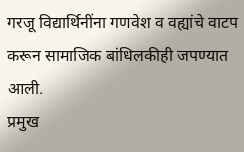गरजू विद्यार्थिनींना गणवेश व वह्यांचे वाटप करून सामाजिक बांधिलकीही जपण्यात आली.
प्रमुख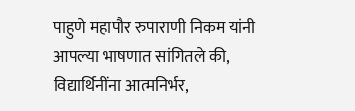पाहुणे महापौर रुपाराणी निकम यांनी आपल्या भाषणात सांगितले की, विद्यार्थिनींना आत्मनिर्भर,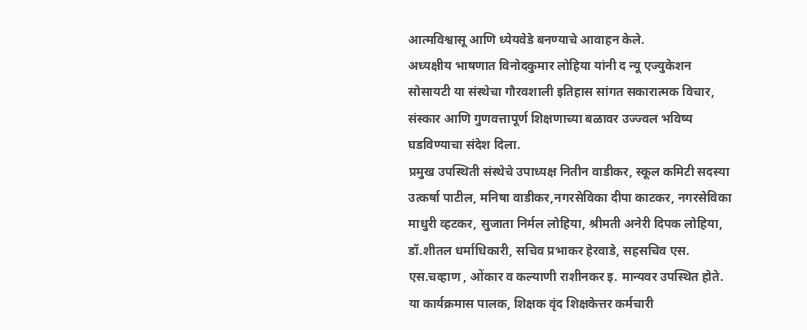आत्मविश्वासू आणि ध्येयवेडे बनण्याचे आवाहन केले.
अध्यक्षीय भाषणात विनोदकुमार लोहिया यांनी द न्यू एज्युकेशन सोसायटी या संस्थेचा गौरवशाली इतिहास सांगत सकारात्मक विचार, संस्कार आणि गुणवत्तापूर्ण शिक्षणाच्या बळावर उज्ज्वल भविष्य घडविण्याचा संदेश दिला.
प्रमुख उपस्थिती संस्थेचे उपाध्यक्ष नितीन वाडीकर, स्कूल कमिटी सदस्या उत्कर्षा पाटील, मनिषा वाडीकर,नगरसेविका दीपा काटकर, नगरसेविका माधुरी व्हटकर, सुजाता निर्मल लोहिया, श्रीमती अनेरी दिपक लोहिया, डॉ.शीतल धर्माधिकारी, सचिव प्रभाकर हेरवाडे, सहसचिव एस. एस.चव्हाण , ओंकार व कल्याणी राशीनकर इ. मान्यवर उपस्थित होते.
या कार्यक्रमास पालक, शिक्षक वृंद शिक्षकेत्तर कर्मचारी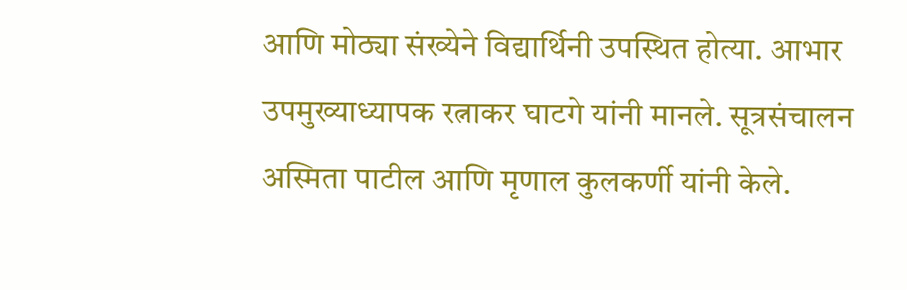आणि मोठ्या संख्येने विद्यार्थिनी उपस्थित होत्या. आभार उपमुख्याध्यापक रत्नाकर घाटगे यांनी मानले. सूत्रसंचालन अस्मिता पाटील आणि मृणाल कुलकर्णी यांनी केले.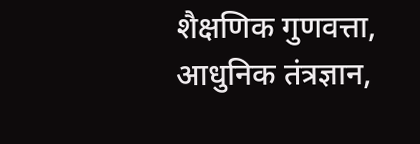शैक्षणिक गुणवत्ता, आधुनिक तंत्रज्ञान,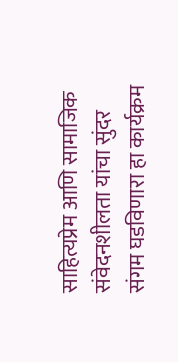साहित्यप्रेम आणि सामाजिक संवेदनशीलता यांचा सुंदर संगम घडविणारा हा कार्यक्रम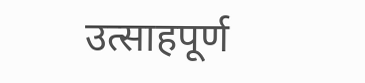उत्साहपूर्ण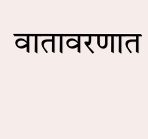वातावरणात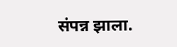संपन्न झाला.